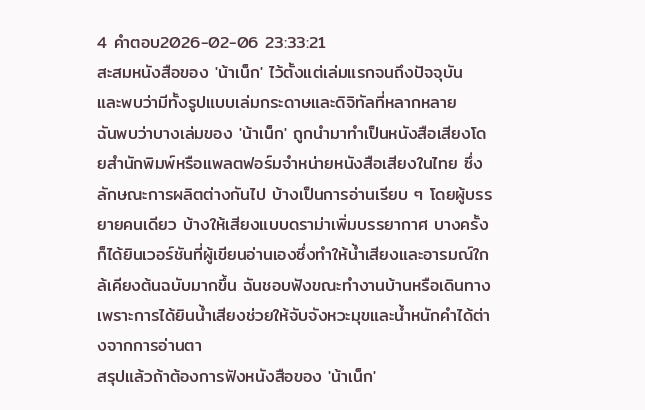4 คำตอบ2026-02-06 23:33:21
สะสมหนังสือของ 'น้าเน็ก' ไว้ตั้งแต่เล่มแรกจนถึงปัจจุบัน และพบว่ามีทั้งรูปแบบเล่มกระดาษและดิจิทัลที่หลากหลาย
ฉันพบว่าบางเล่มของ 'น้าเน็ก' ถูกนำมาทำเป็นหนังสือเสียงโดยสำนักพิมพ์หรือแพลตฟอร์มจำหน่ายหนังสือเสียงในไทย ซึ่งลักษณะการผลิตต่างกันไป บ้างเป็นการอ่านเรียบ ๆ โดยผู้บรรยายคนเดียว บ้างให้เสียงแบบดราม่าเพิ่มบรรยากาศ บางครั้งก็ได้ยินเวอร์ชันที่ผู้เขียนอ่านเองซึ่งทำให้น้ำเสียงและอารมณ์ใกล้เคียงต้นฉบับมากขึ้น ฉันชอบฟังขณะทำงานบ้านหรือเดินทาง เพราะการได้ยินน้ำเสียงช่วยให้จับจังหวะมุขและน้ำหนักคำได้ต่างจากการอ่านตา
สรุปแล้วถ้าต้องการฟังหนังสือของ 'น้าเน็ก'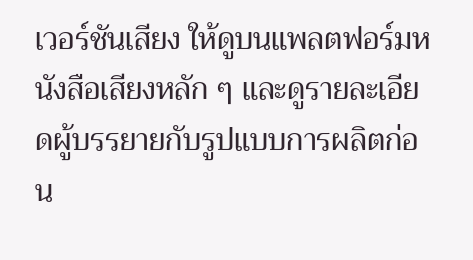เวอร์ชันเสียง ให้ดูบนแพลตฟอร์มหนังสือเสียงหลัก ๆ และดูรายละเอียดผู้บรรยายกับรูปแบบการผลิตก่อน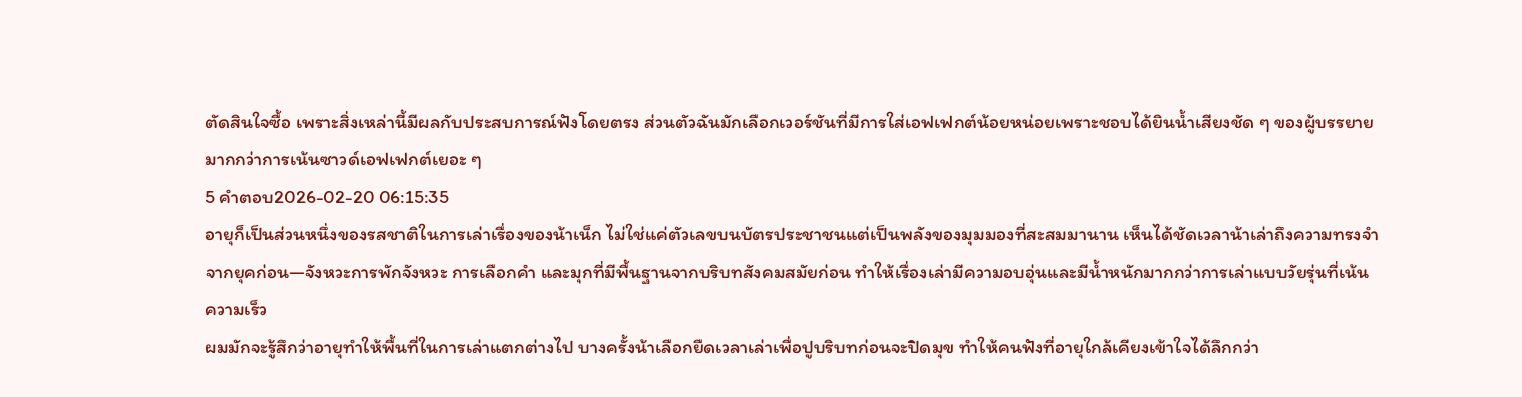ตัดสินใจซื้อ เพราะสิ่งเหล่านี้มีผลกับประสบการณ์ฟังโดยตรง ส่วนตัวฉันมักเลือกเวอร์ชันที่มีการใส่เอฟเฟกต์น้อยหน่อยเพราะชอบได้ยินน้ำเสียงชัด ๆ ของผู้บรรยาย มากกว่าการเน้นซาวด์เอฟเฟกต์เยอะ ๆ
5 คำตอบ2026-02-20 06:15:35
อายุก็เป็นส่วนหนึ่งของรสชาติในการเล่าเรื่องของน้าเน็ก ไม่ใช่แค่ตัวเลขบนบัตรประชาชนแต่เป็นพลังของมุมมองที่สะสมมานาน เห็นได้ชัดเวลาน้าเล่าถึงความทรงจำจากยุคก่อน—จังหวะการพักจังหวะ การเลือกคำ และมุกที่มีพื้นฐานจากบริบทสังคมสมัยก่อน ทำให้เรื่องเล่ามีความอบอุ่นและมีน้ำหนักมากกว่าการเล่าแบบวัยรุ่นที่เน้นความเร็ว
ผมมักจะรู้สึกว่าอายุทำให้พื้นที่ในการเล่าแตกต่างไป บางครั้งน้าเลือกยืดเวลาเล่าเพื่อปูบริบทก่อนจะปิดมุข ทำให้คนฟังที่อายุใกล้เคียงเข้าใจได้ลึกกว่า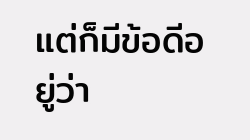แต่ก็มีข้อดีอยู่ว่า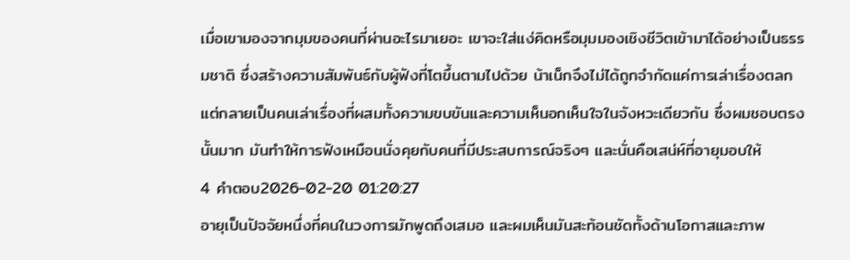เมื่อเขามองจากมุมของคนที่ผ่านอะไรมาเยอะ เขาจะใส่แง่คิดหรือมุมมองเชิงชีวิตเข้ามาได้อย่างเป็นธรรมชาติ ซึ่งสร้างความสัมพันธ์กับผู้ฟังที่โตขึ้นตามไปด้วย น้าเน็กจึงไม่ได้ถูกจำกัดแค่การเล่าเรื่องตลก แต่กลายเป็นคนเล่าเรื่องที่ผสมทั้งความขบขันและความเห็นอกเห็นใจในจังหวะเดียวกัน ซึ่งผมชอบตรงนั้นมาก มันทำให้การฟังเหมือนนั่งคุยกับคนที่มีประสบการณ์จริงๆ และนั่นคือเสน่ห์ที่อายุมอบให้
4 คำตอบ2026-02-20 01:20:27
อายุเป็นปัจจัยหนึ่งที่คนในวงการมักพูดถึงเสมอ และผมเห็นมันสะท้อนชัดทั้งด้านโอกาสและภาพ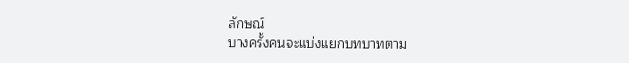ลักษณ์
บางครั้งคนจะแบ่งแยกบทบาทตาม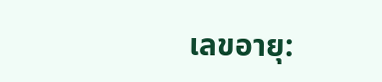เลขอายุ: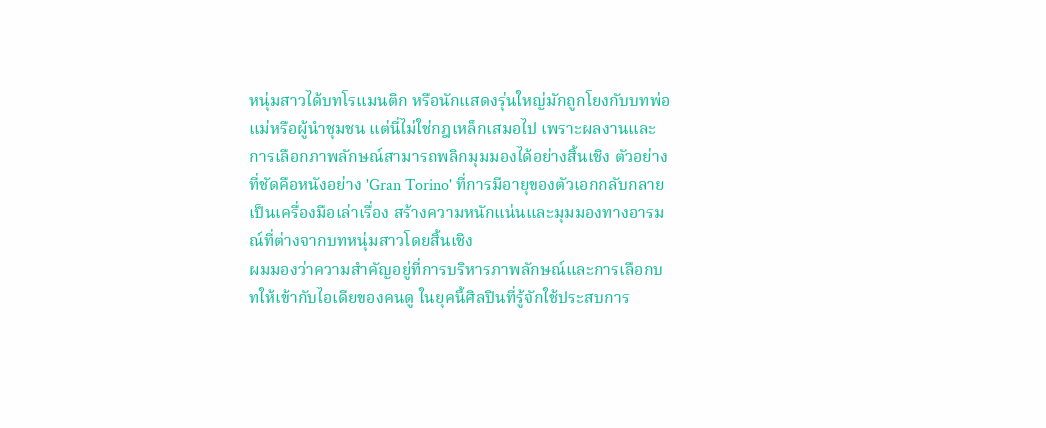หนุ่มสาวได้บทโรแมนติก หรือนักแสดงรุ่นใหญ่มักถูกโยงกับบทพ่อแม่หรือผู้นำชุมชน แต่นี่ไม่ใช่กฎเหล็กเสมอไป เพราะผลงานและการเลือกภาพลักษณ์สามารถพลิกมุมมองได้อย่างสิ้นเชิง ตัวอย่างที่ชัดคือหนังอย่าง 'Gran Torino' ที่การมีอายุของตัวเอกกลับกลายเป็นเครื่องมือเล่าเรื่อง สร้างความหนักแน่นและมุมมองทางอารมณ์ที่ต่างจากบทหนุ่มสาวโดยสิ้นเชิง
ผมมองว่าความสำคัญอยู่ที่การบริหารภาพลักษณ์และการเลือกบทให้เข้ากับไอเดียของคนดู ในยุคนี้ศิลปินที่รู้จักใช้ประสบการ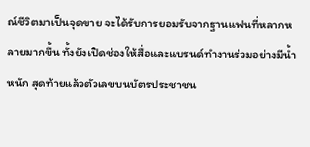ณ์ชีวิตมาเป็นจุดขาย จะได้รับการยอมรับจากฐานแฟนที่หลากหลายมากขึ้น ทั้งยังเปิดช่องให้สื่อและแบรนด์ทำงานร่วมอย่างมีน้ำหนัก สุดท้ายแล้วตัวเลขบนบัตรประชาชน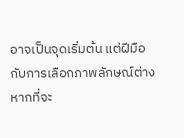อาจเป็นจุดเริ่มต้น แต่ฝีมือกับการเลือกภาพลักษณ์ต่างหากที่จะ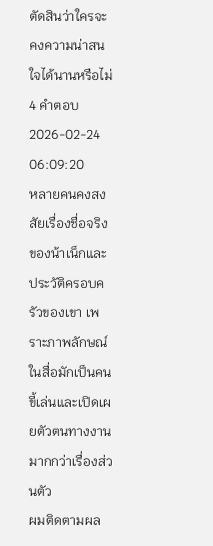ตัดสินว่าใครจะคงความน่าสนใจได้นานหรือไม่
4 คำตอบ2026-02-24 06:09:20
หลายคนคงสงสัยเรื่องชื่อจริงของน้าเน็กและประวัติครอบครัวของเขา เพราะภาพลักษณ์ในสื่อมักเป็นคนขี้เล่นและเปิดเผยตัวตนทางงานมากกว่าเรื่องส่วนตัว
ผมติดตามผล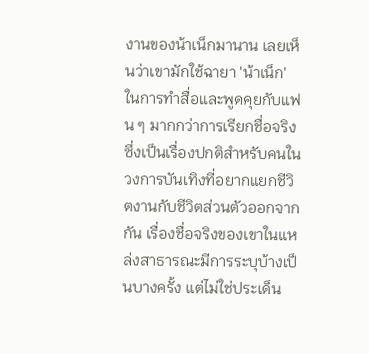งานของน้าเน็กมานาน เลยเห็นว่าเขามักใช้ฉายา 'น้าเน็ก' ในการทำสื่อและพูดคุยกับแฟน ๆ มากกว่าการเรียกชื่อจริง ซึ่งเป็นเรื่องปกติสำหรับคนในวงการบันเทิงที่อยากแยกชีวิตงานกับชีวิตส่วนตัวออกจากกัน เรื่องชื่อจริงของเขาในแหล่งสาธารณะมีการระบุบ้างเป็นบางครั้ง แต่ไม่ใช่ประเด็น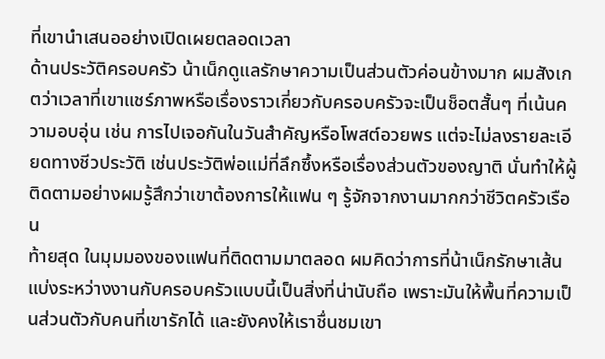ที่เขานำเสนออย่างเปิดเผยตลอดเวลา
ด้านประวัติครอบครัว น้าเน็กดูแลรักษาความเป็นส่วนตัวค่อนข้างมาก ผมสังเกตว่าเวลาที่เขาแชร์ภาพหรือเรื่องราวเกี่ยวกับครอบครัวจะเป็นช็อตสั้นๆ ที่เน้นความอบอุ่น เช่น การไปเจอกันในวันสำคัญหรือโพสต์อวยพร แต่จะไม่ลงรายละเอียดทางชีวประวัติ เช่นประวัติพ่อแม่ที่ลึกซึ้งหรือเรื่องส่วนตัวของญาติ นั่นทำให้ผู้ติดตามอย่างผมรู้สึกว่าเขาต้องการให้แฟน ๆ รู้จักจากงานมากกว่าชีวิตครัวเรือน
ท้ายสุด ในมุมมองของแฟนที่ติดตามมาตลอด ผมคิดว่าการที่น้าเน็กรักษาเส้นแบ่งระหว่างงานกับครอบครัวแบบนี้เป็นสิ่งที่น่านับถือ เพราะมันให้พื้นที่ความเป็นส่วนตัวกับคนที่เขารักได้ และยังคงให้เราชื่นชมเขา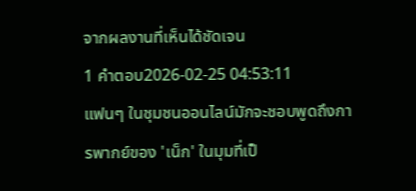จากผลงานที่เห็นได้ชัดเจน
1 คำตอบ2026-02-25 04:53:11
แฟนๆ ในชุมชนออนไลน์มักจะชอบพูดถึงการพากย์ของ 'เน็ก' ในมุมที่เป็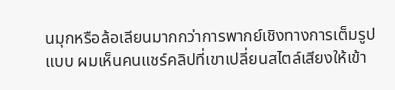นมุกหรือล้อเลียนมากกว่าการพากย์เชิงทางการเต็มรูปแบบ ผมเห็นคนแชร์คลิปที่เขาเปลี่ยนสไตล์เสียงให้เข้า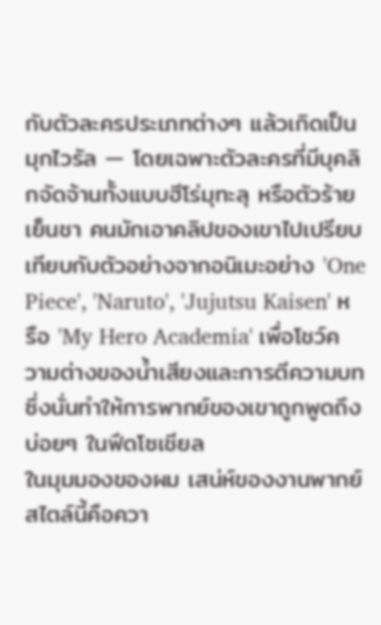กับตัวละครประเภทต่างๆ แล้วเกิดเป็นมุกไวรัล — โดยเฉพาะตัวละครที่มีบุคลิกจัดจ้านทั้งแบบฮีโร่มุทะลุ หรือตัวร้ายเย็นชา คนมักเอาคลิปของเขาไปเปรียบเทียบกับตัวอย่างจากอนิเมะอย่าง 'One Piece', 'Naruto', 'Jujutsu Kaisen' หรือ 'My Hero Academia' เพื่อโชว์ความต่างของน้ำเสียงและการตีความบท ซึ่งนั่นทำให้การพากย์ของเขาถูกพูดถึงบ่อยๆ ในฟีดโซเชียล
ในมุมมองของผม เสน่ห์ของงานพากย์สไตล์นี้คือควา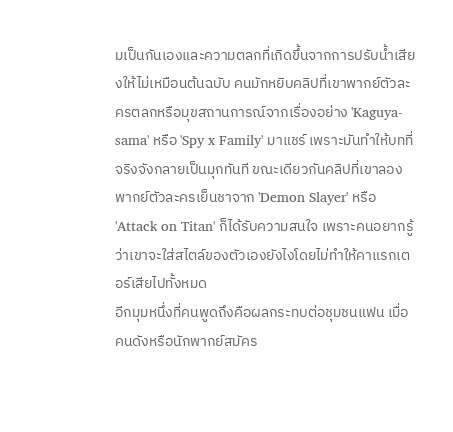มเป็นกันเองและความตลกที่เกิดขึ้นจากการปรับน้ำเสียงให้ไม่เหมือนต้นฉบับ คนมักหยิบคลิปที่เขาพากย์ตัวละครตลกหรือมุขสถานการณ์จากเรื่องอย่าง 'Kaguya-sama' หรือ 'Spy x Family' มาแชร์ เพราะมันทำให้บทที่จริงจังกลายเป็นมุกทันที ขณะเดียวกันคลิปที่เขาลองพากย์ตัวละครเย็นชาจาก 'Demon Slayer' หรือ 'Attack on Titan' ก็ได้รับความสนใจ เพราะคนอยากรู้ว่าเขาจะใส่สไตล์ของตัวเองยังไงโดยไม่ทำให้คาแรกเตอร์เสียไปทั้งหมด
อีกมุมหนึ่งที่คนพูดถึงคือผลกระทบต่อชุมชนแฟน เมื่อคนดังหรือนักพากย์สมัคร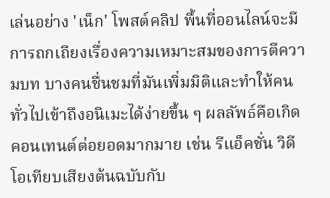เล่นอย่าง 'เน็ก' โพสต์คลิป พื้นที่ออนไลน์จะมีการถกเถียงเรื่องความเหมาะสมของการตีความบท บางคนชื่นชมที่มันเพิ่มมิติและทำให้คนทั่วไปเข้าถึงอนิเมะได้ง่ายขึ้น ๆ ผลลัพธ์คือเกิดคอนเทนต์ต่อยอดมากมาย เช่น รีแอ็คชั่น วิดีโอเทียบเสียงต้นฉบับกับ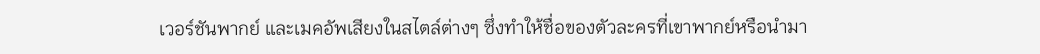เวอร์ชันพากย์ และเมคอัพเสียงในสไตล์ต่างๆ ซึ่งทำให้ชื่อของตัวละครที่เขาพากย์หรือนำมา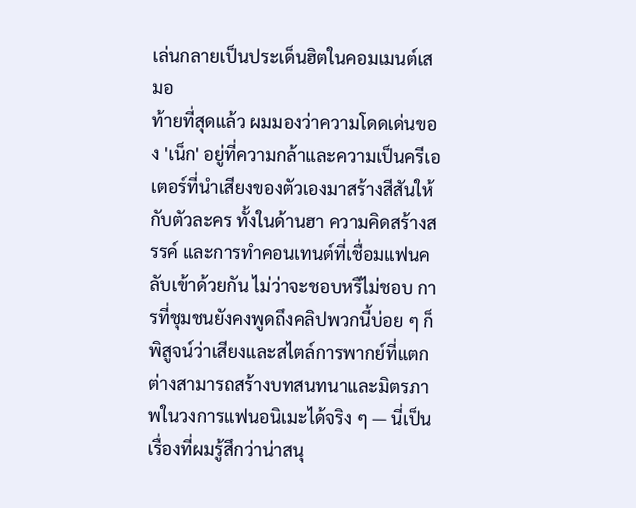เล่นกลายเป็นประเด็นฮิตในคอมเมนต์เสมอ
ท้ายที่สุดแล้ว ผมมองว่าความโดดเด่นของ 'เน็ก' อยู่ที่ความกล้าและความเป็นครีเอเตอร์ที่นำเสียงของตัวเองมาสร้างสีสันให้กับตัวละคร ทั้งในด้านฮา ความคิดสร้างสรรค์ และการทำคอนเทนต์ที่เชื่อมแฟนคลับเข้าด้วยกัน ไม่ว่าจะชอบหรืไม่ชอบ การที่ชุมชนยังคงพูดถึงคลิปพวกนี้บ่อย ๆ ก็พิสูจน์ว่าเสียงและสไตล์การพากย์ที่แตกต่างสามารถสร้างบทสนทนาและมิตรภาพในวงการแฟนอนิเมะได้จริง ๆ — นี่เป็นเรื่องที่ผมรู้สึกว่าน่าสนุ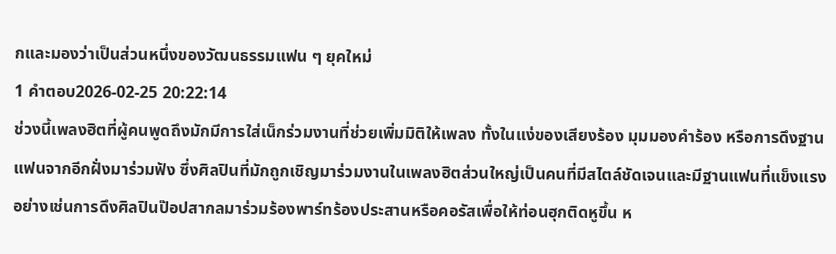กและมองว่าเป็นส่วนหนึ่งของวัฒนธรรมแฟน ๆ ยุคใหม่
1 คำตอบ2026-02-25 20:22:14
ช่วงนี้เพลงฮิตที่ผู้คนพูดถึงมักมีการใส่เน็กร่วมงานที่ช่วยเพิ่มมิติให้เพลง ทั้งในแง่ของเสียงร้อง มุมมองคำร้อง หรือการดึงฐานแฟนจากอีกฝั่งมาร่วมฟัง ซึ่งศิลปินที่มักถูกเชิญมาร่วมงานในเพลงฮิตส่วนใหญ่เป็นคนที่มีสไตล์ชัดเจนและมีฐานแฟนที่แข็งแรง อย่างเช่นการดึงศิลปินป๊อปสากลมาร่วมร้องพาร์ทร้องประสานหรือคอรัสเพื่อให้ท่อนฮุกติดหูขึ้น ห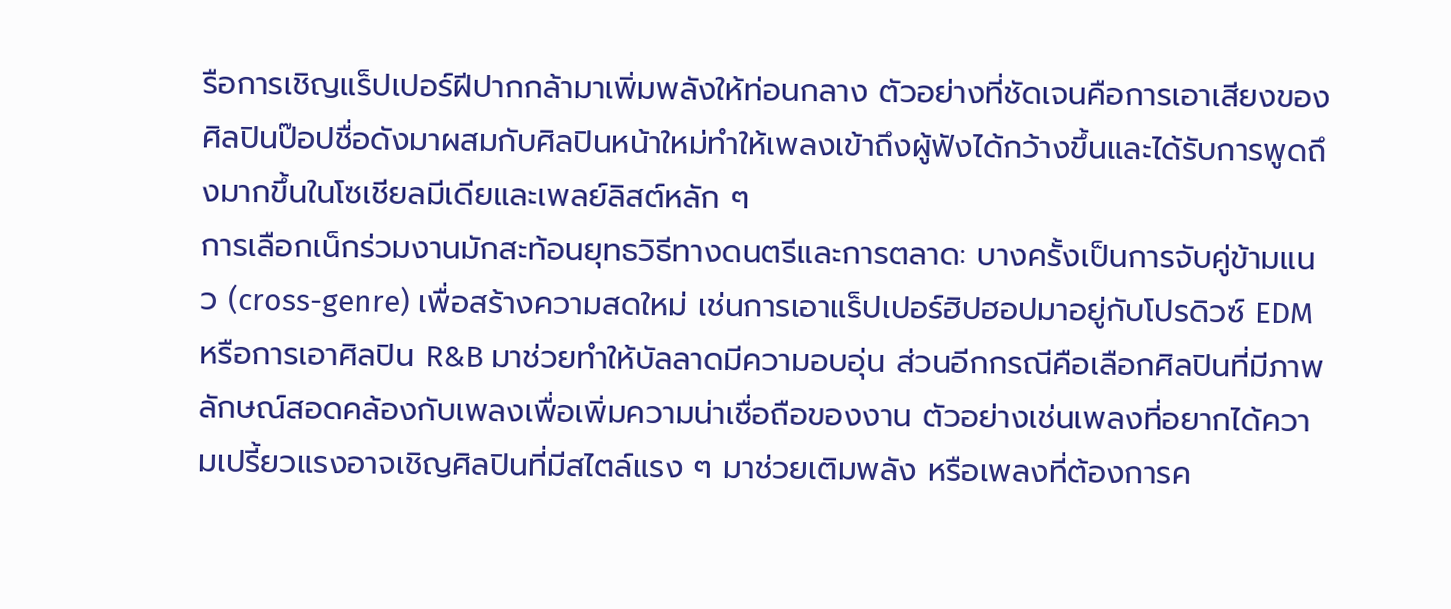รือการเชิญแร็ปเปอร์ฝีปากกล้ามาเพิ่มพลังให้ท่อนกลาง ตัวอย่างที่ชัดเจนคือการเอาเสียงของศิลปินป๊อปชื่อดังมาผสมกับศิลปินหน้าใหม่ทำให้เพลงเข้าถึงผู้ฟังได้กว้างขึ้นและได้รับการพูดถึงมากขึ้นในโซเชียลมีเดียและเพลย์ลิสต์หลัก ๆ
การเลือกเน็กร่วมงานมักสะท้อนยุทธวิธีทางดนตรีและการตลาด: บางครั้งเป็นการจับคู่ข้ามแนว (cross-genre) เพื่อสร้างความสดใหม่ เช่นการเอาแร็ปเปอร์ฮิปฮอปมาอยู่กับโปรดิวซ์ EDM หรือการเอาศิลปิน R&B มาช่วยทำให้บัลลาดมีความอบอุ่น ส่วนอีกกรณีคือเลือกศิลปินที่มีภาพลักษณ์สอดคล้องกับเพลงเพื่อเพิ่มความน่าเชื่อถือของงาน ตัวอย่างเช่นเพลงที่อยากได้ความเปรี้ยวแรงอาจเชิญศิลปินที่มีสไตล์แรง ๆ มาช่วยเติมพลัง หรือเพลงที่ต้องการค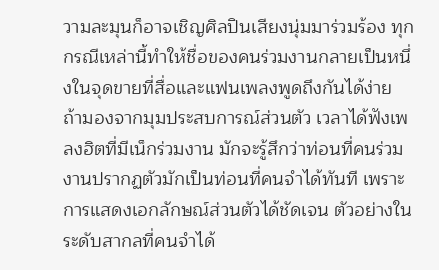วามละมุนก็อาจเชิญศิลปินเสียงนุ่มมาร่วมร้อง ทุกกรณีเหล่านี้ทำให้ชื่อของคนร่วมงานกลายเป็นหนึ่งในจุดขายที่สื่อและแฟนเพลงพูดถึงกันได้ง่าย
ถ้ามองจากมุมประสบการณ์ส่วนตัว เวลาได้ฟังเพลงฮิตที่มีเน็กร่วมงาน มักจะรู้สึกว่าท่อนที่คนร่วมงานปรากฏตัวมักเป็นท่อนที่คนจำได้ทันที เพราะการแสดงเอกลักษณ์ส่วนตัวได้ชัดเจน ตัวอย่างในระดับสากลที่คนจำได้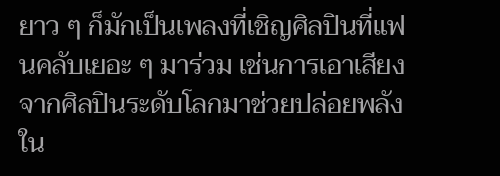ยาว ๆ ก็มักเป็นเพลงที่เชิญศิลปินที่แฟนคลับเยอะ ๆ มาร่วม เช่นการเอาเสียงจากศิลปินระดับโลกมาช่วยปล่อยพลังใน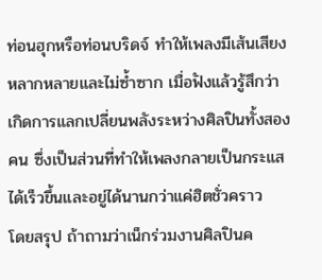ท่อนฮุกหรือท่อนบริดจ์ ทำให้เพลงมีเส้นเสียงหลากหลายและไม่ซ้ำซาก เมื่อฟังแล้วรู้สึกว่าเกิดการแลกเปลี่ยนพลังระหว่างศิลปินทั้งสองคน ซึ่งเป็นส่วนที่ทำให้เพลงกลายเป็นกระแสได้เร็วขึ้นและอยู่ได้นานกว่าแค่ฮิตชั่วคราว
โดยสรุป ถ้าถามว่าเน็กร่วมงานศิลปินค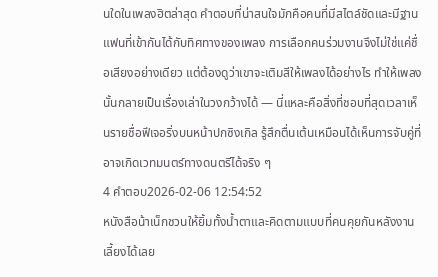นใดในเพลงฮิตล่าสุด คำตอบที่น่าสนใจมักคือคนที่มีสไตล์ชัดและมีฐานแฟนที่เข้ากันได้กับทิศทางของเพลง การเลือกคนร่วมงานจึงไม่ใช่แค่ชื่อเสียงอย่างเดียว แต่ต้องดูว่าเขาจะเติมสีให้เพลงได้อย่างไร ทำให้เพลงนั้นกลายเป็นเรื่องเล่าในวงกว้างได้ — นี่แหละคือสิ่งที่ชอบที่สุดเวลาเห็นรายชื่อฟีเจอริ่งบนหน้าปกซิงเกิล รู้สึกตื่นเต้นเหมือนได้เห็นการจับคู่ที่อาจเกิดเวทมนตร์ทางดนตรีได้จริง ๆ
4 คำตอบ2026-02-06 12:54:52
หนังสือน้าเน็กชวนให้ยิ้มทั้งน้ำตาและคิดตามแบบที่คนคุยกันหลังงานเลี้ยงได้เลย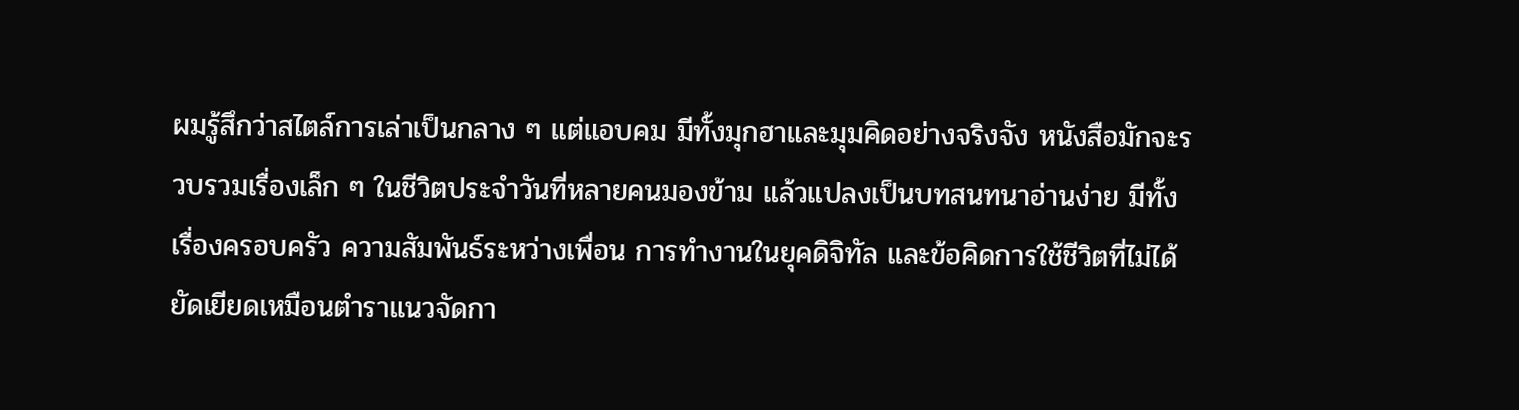ผมรู้สึกว่าสไตล์การเล่าเป็นกลาง ๆ แต่แอบคม มีทั้งมุกฮาและมุมคิดอย่างจริงจัง หนังสือมักจะรวบรวมเรื่องเล็ก ๆ ในชีวิตประจำวันที่หลายคนมองข้าม แล้วแปลงเป็นบทสนทนาอ่านง่าย มีทั้งเรื่องครอบครัว ความสัมพันธ์ระหว่างเพื่อน การทำงานในยุคดิจิทัล และข้อคิดการใช้ชีวิตที่ไม่ได้ยัดเยียดเหมือนตำราแนวจัดกา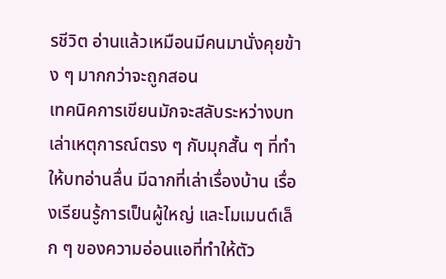รชีวิต อ่านแล้วเหมือนมีคนมานั่งคุยข้าง ๆ มากกว่าจะถูกสอน
เทคนิคการเขียนมักจะสลับระหว่างบทเล่าเหตุการณ์ตรง ๆ กับมุกสั้น ๆ ที่ทำให้บทอ่านลื่น มีฉากที่เล่าเรื่องบ้าน เรื่องเรียนรู้การเป็นผู้ใหญ่ และโมเมนต์เล็ก ๆ ของความอ่อนแอที่ทำให้ตัว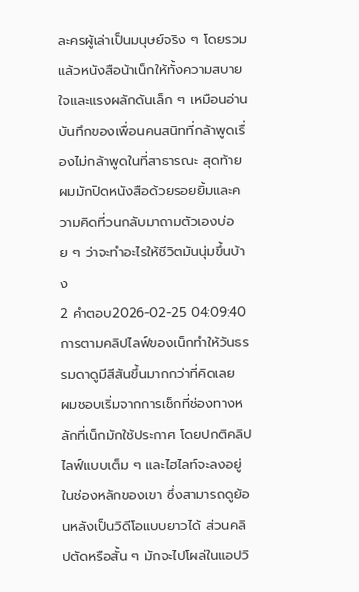ละครผู้เล่าเป็นมนุษย์จริง ๆ โดยรวมแล้วหนังสือน้าเน็กให้ทั้งความสบายใจและแรงผลักดันเล็ก ๆ เหมือนอ่านบันทึกของเพื่อนคนสนิทที่กล้าพูดเรื่องไม่กล้าพูดในที่สาธารณะ สุดท้ายผมมักปิดหนังสือด้วยรอยยิ้มและความคิดที่วนกลับมาถามตัวเองบ่อย ๆ ว่าจะทำอะไรให้ชีวิตมันนุ่มขึ้นบ้าง
2 คำตอบ2026-02-25 04:09:40
การตามคลิปไลฟ์ของเน็กทำให้วันธรรมดาดูมีสีสันขึ้นมากกว่าที่คิดเลย
ผมชอบเริ่มจากการเช็กที่ช่องทางหลักที่เน็กมักใช้ประกาศ โดยปกติคลิปไลฟ์แบบเต็ม ๆ และไฮไลท์จะลงอยู่ในช่องหลักของเขา ซึ่งสามารถดูย้อนหลังเป็นวิดีโอแบบยาวได้ ส่วนคลิปตัดหรือสั้น ๆ มักจะไปโผล่ในแอปวิ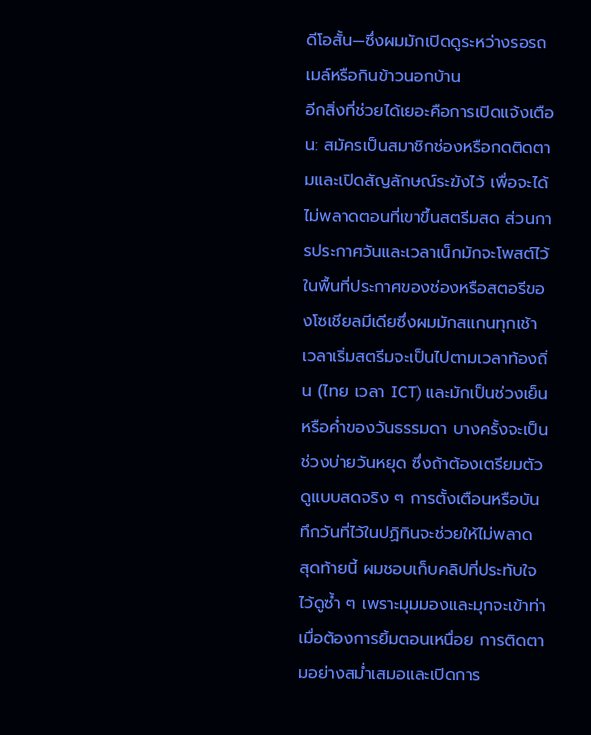ดีโอสั้น—ซึ่งผมมักเปิดดูระหว่างรอรถเมล์หรือกินข้าวนอกบ้าน
อีกสิ่งที่ช่วยได้เยอะคือการเปิดแจ้งเตือน: สมัครเป็นสมาชิกช่องหรือกดติดตามและเปิดสัญลักษณ์ระฆังไว้ เพื่อจะได้ไม่พลาดตอนที่เขาขึ้นสตรีมสด ส่วนการประกาศวันและเวลาเน็กมักจะโพสต์ไว้ในพื้นที่ประกาศของช่องหรือสตอรีของโซเชียลมีเดียซึ่งผมมักสแกนทุกเช้า เวลาเริ่มสตรีมจะเป็นไปตามเวลาท้องถิ่น (ไทย เวลา ICT) และมักเป็นช่วงเย็นหรือค่ำของวันธรรมดา บางครั้งจะเป็นช่วงบ่ายวันหยุด ซึ่งถ้าต้องเตรียมตัวดูแบบสดจริง ๆ การตั้งเตือนหรือบันทึกวันที่ไว้ในปฏิทินจะช่วยให้ไม่พลาด
สุดท้ายนี้ ผมชอบเก็บคลิปที่ประทับใจไว้ดูซ้ำ ๆ เพราะมุมมองและมุกจะเข้าท่าเมื่อต้องการยิ้มตอนเหนื่อย การติดตามอย่างสม่ำเสมอและเปิดการ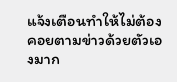แจ้งเตือนทำให้ไม่ต้องคอยตามข่าวด้วยตัวเองมาก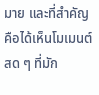มาย และที่สำคัญคือได้เห็นโมเมนต์สด ๆ ที่มัก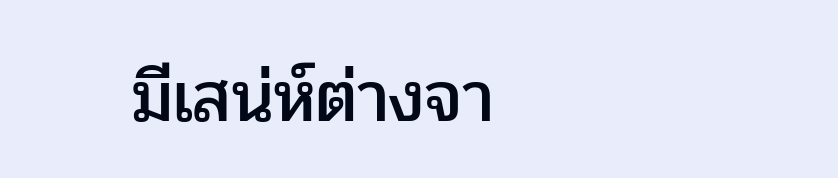มีเสน่ห์ต่างจา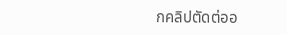กคลิปตัดต่ออ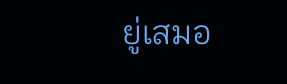ยู่เสมอ